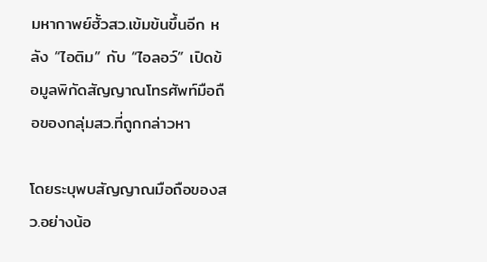มหากาพย์ฮั้วสว.เข้มข้นขึ้นอีก หลัง “ไอติม” กับ “ไอลอว์” เปิดข้อมูลพิกัดสัญญาณโทรศัพท์มือถือของกลุ่มสว.ที่ถูกกล่าวหา

โดยระบุพบสัญญาณมือถือของสว.อย่างน้อ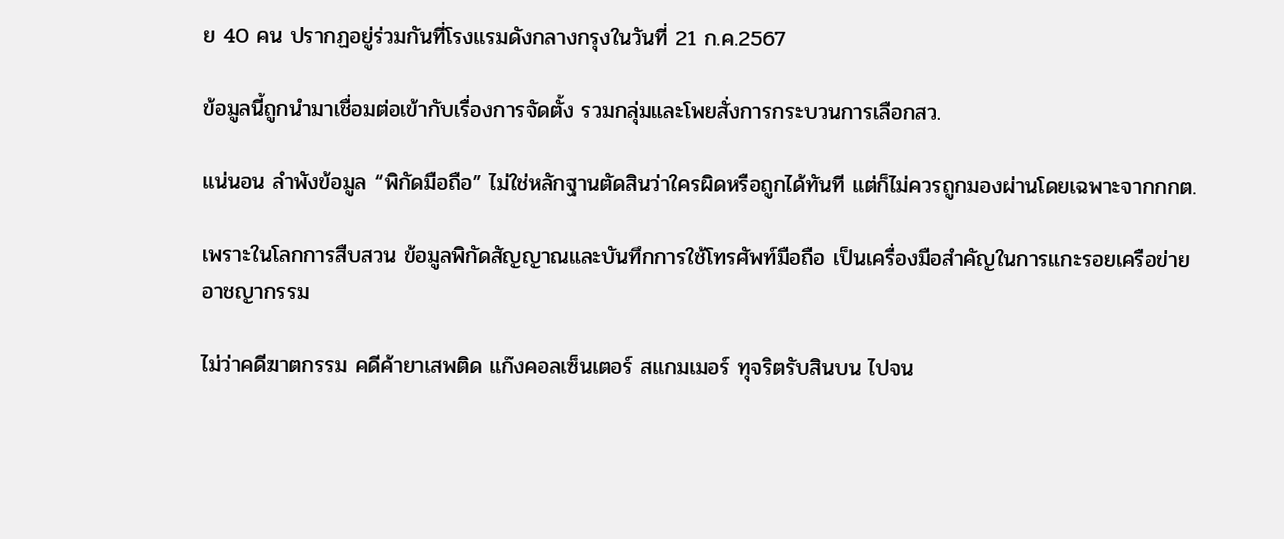ย 40 คน ปรากฏอยู่ร่วมกันที่โรงแรมดังกลางกรุงในวันที่ 21 ก.ค.2567

ข้อมูลนี้ถูกนำมาเชื่อมต่อเข้ากับเรื่องการจัดตั้ง รวมกลุ่มและโพยสั่งการกระบวนการเลือกสว.

แน่นอน ลำพังข้อมูล “พิกัดมือถือ” ไม่ใช่หลักฐานตัดสินว่าใครผิดหรือถูกได้ทันที แต่ก็ไม่ควรถูกมองผ่านโดยเฉพาะจากกกต.

เพราะในโลกการสืบสวน ข้อมูลพิกัดสัญญาณและบันทึกการใช้โทรศัพท์มือถือ เป็นเครื่องมือสำคัญในการแกะรอยเครือข่ายอาชญากรรม

ไม่ว่าคดีฆาตกรรม คดีค้ายาเสพติด แก๊งคอลเซ็นเตอร์ สแกมเมอร์ ทุจริตรับสินบน ไปจน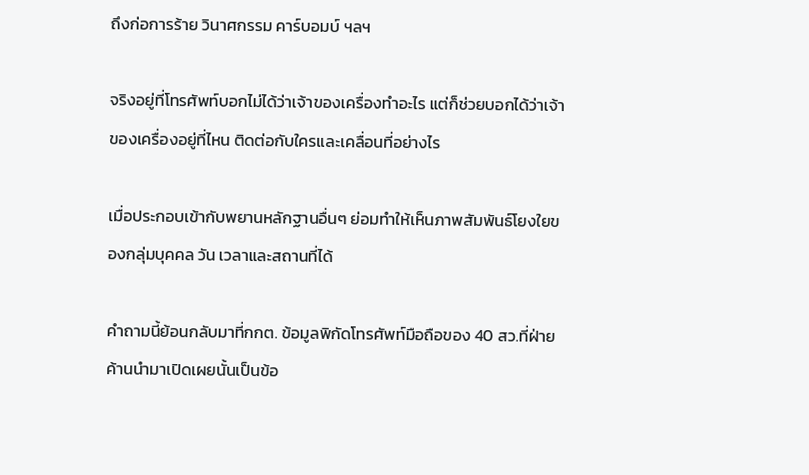ถึงก่อการร้าย วินาศกรรม คาร์บอมบ์ ฯลฯ

จริงอยู่ที่โทรศัพท์บอกไม่ได้ว่าเจ้าของเครื่องทำอะไร แต่ก็ช่วยบอกได้ว่าเจ้าของเครื่องอยู่ที่ไหน ติดต่อกับใครและเคลื่อนที่อย่างไร

เมื่อประกอบเข้ากับพยานหลักฐานอื่นๆ ย่อมทำให้เห็นภาพสัมพันธ์โยงใยของกลุ่มบุคคล วัน เวลาและสถานที่ได้

คำถามนี้ย้อนกลับมาที่กกต. ข้อมูลพิกัดโทรศัพท์มือถือของ 40 สว.ที่ฝ่ายค้านนำมาเปิดเผยนั้นเป็นข้อ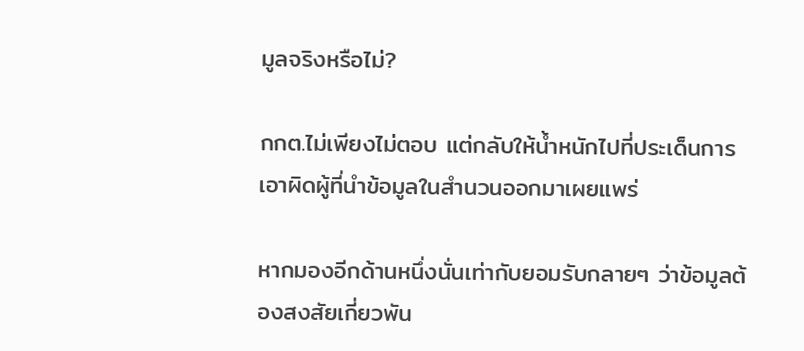มูลจริงหรือไม่?

กกต.ไม่เพียงไม่ตอบ แต่กลับให้น้ำหนักไปที่ประเด็นการเอาผิดผู้ที่นำข้อมูลในสำนวนออกมาเผยแพร่

หากมองอีกด้านหนึ่งนั่นเท่ากับยอมรับกลายๆ ว่าข้อมูลต้องสงสัยเกี่ยวพัน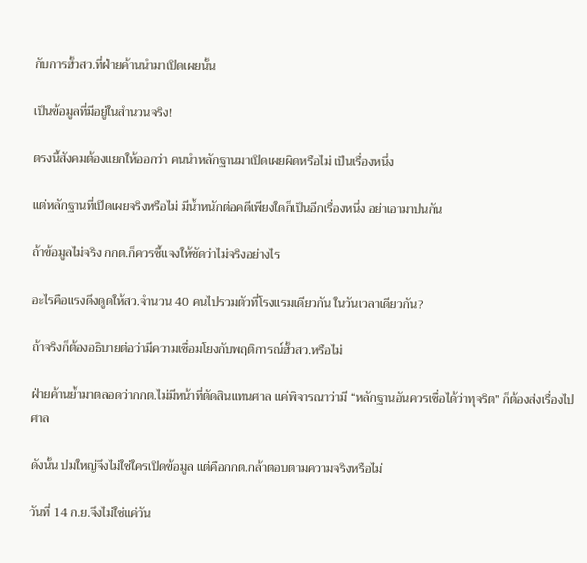กับการฮั้วสว.ที่ฝ่ายค้านนำมาเปิดเผยนั้น

เป็นข้อมูลที่มีอยู่ในสำนวนจริง!

ตรงนี้สังคมต้องแยกให้ออกว่า คนนำหลักฐานมาเปิดเผยผิดหรือไม่ เป็นเรื่องหนึ่ง

แต่หลักฐานที่เปิดเผยจริงหรือไม่ มีน้ำหนักต่อคดีเพียงใดก็เป็นอีกเรื่องหนึ่ง อย่าเอามาปนกัน

ถ้าข้อมูลไม่จริง กกต.ก็ควรชี้แจงให้ชัดว่าไม่จริงอย่างไร

อะไรคือแรงดึงดูดให้สว.จำนวน 40 คนไปรวมตัวที่โรงแรมเดียวกัน ในวันเวลาเดียวกัน?

ถ้าจริงก็ต้องอธิบายต่อว่ามีความเชื่อมโยงกับพฤติการณ์ฮั้วสว.หรือไม่

ฝ่ายค้านย้ำมาตลอดว่ากกต.ไม่มีหน้าที่ตัดสินแทนศาล แค่พิจารณาว่ามี “หลักฐานอันควรเชื่อได้ว่าทุจริต” ก็ต้องส่งเรื่องไปศาล

ดังนั้น ปมใหญ่จึงไม่ใช่ใครเปิดข้อมูล แต่คือกกต.กล้าตอบตามความจริงหรือไม่

วันที่ 14 ก.ย.จึงไม่ใช่แค่วัน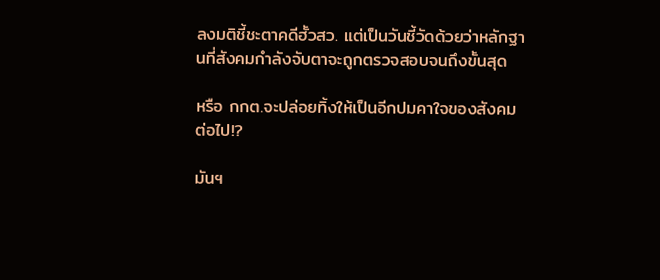ลงมติชี้ชะตาคดีฮั้วสว. แต่เป็นวันชี้วัดด้วยว่าหลักฐานที่สังคมกำลังจับตาจะถูกตรวจสอบจนถึงขั้นสุด

หรือ กกต.จะปล่อยทิ้งให้เป็นอีกปมคาใจของสังคมต่อไป!?

มันฯ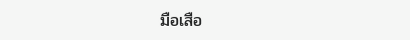มือเสือ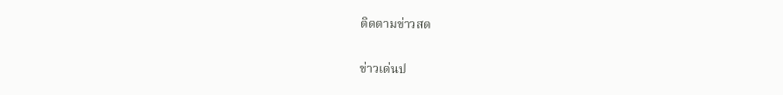ติดตามข่าวสด

ข่าวเด่นป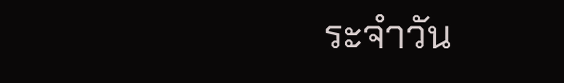ระจำวัน